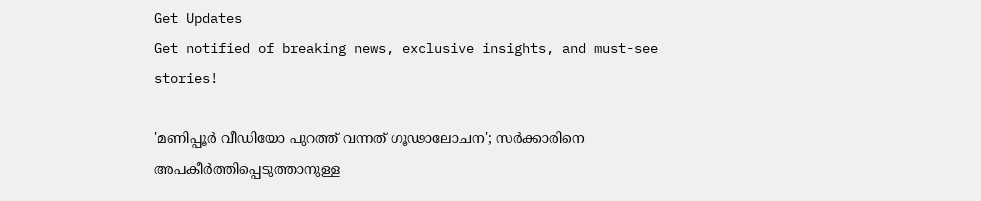Get Updates
Get notified of breaking news, exclusive insights, and must-see stories!

'മണിപ്പൂര്‍ വീഡിയോ പുറത്ത് വന്നത് ഗൂഢാലോചന'; സര്‍ക്കാരിനെ അപകീര്‍ത്തിപ്പെടുത്താനുള്ള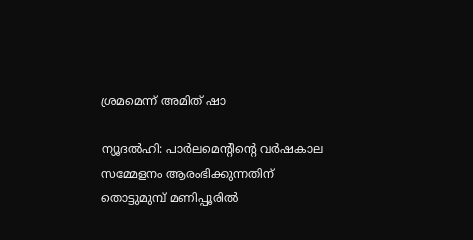ശ്രമമെന്ന് അമിത് ഷാ

ന്യൂദല്‍ഹി: പാര്‍ലമെന്റിന്റെ വര്‍ഷകാല സമ്മേളനം ആരംഭിക്കുന്നതിന് തൊട്ടുമുമ്പ് മണിപ്പൂരില്‍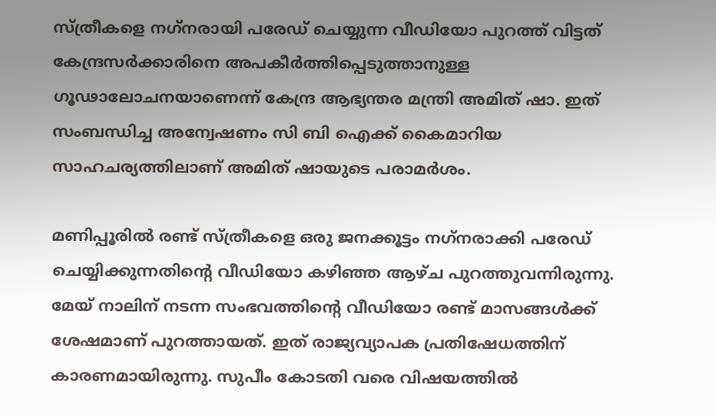സ്ത്രീകളെ നഗ്‌നരായി പരേഡ് ചെയ്യുന്ന വീഡിയോ പുറത്ത് വിട്ടത് കേന്ദ്രസര്‍ക്കാരിനെ അപകീര്‍ത്തിപ്പെടുത്താനുള്ള ഗൂഢാലോചനയാണെന്ന് കേന്ദ്ര ആഭ്യന്തര മന്ത്രി അമിത് ഷാ. ഇത് സംബന്ധിച്ച അന്വേഷണം സി ബി ഐക്ക് കൈമാറിയ സാഹചര്യത്തിലാണ് അമിത് ഷായുടെ പരാമര്‍ശം.

മണിപ്പൂരില്‍ രണ്ട് സ്ത്രീകളെ ഒരു ജനക്കൂട്ടം നഗ്‌നരാക്കി പരേഡ് ചെയ്യിക്കുന്നതിന്റെ വീഡിയോ കഴിഞ്ഞ ആഴ്ച പുറത്തുവന്നിരുന്നു. മേയ് നാലിന് നടന്ന സംഭവത്തിന്റെ വീഡിയോ രണ്ട് മാസങ്ങള്‍ക്ക് ശേഷമാണ് പുറത്തായത്. ഇത് രാജ്യവ്യാപക പ്രതിഷേധത്തിന് കാരണമായിരുന്നു. സുപീം കോടതി വരെ വിഷയത്തില്‍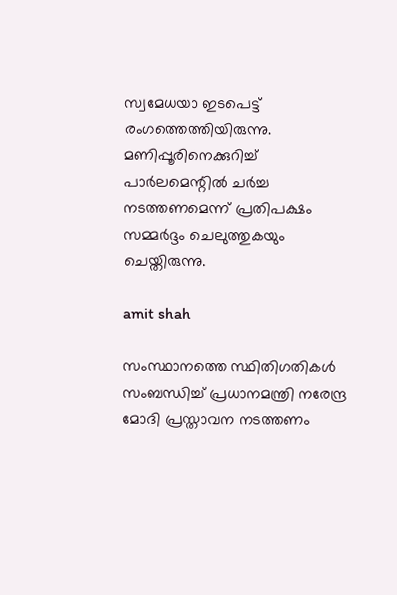സ്വമേധയാ ഇടപെട്ട് രംഗത്തെത്തിയിരുന്നു. മണിപ്പൂരിനെക്കുറിച്ച് പാര്‍ലമെന്റില്‍ ചര്‍ച്ച നടത്തണമെന്ന് പ്രതിപക്ഷം സമ്മര്‍ദ്ദം ചെലുത്തുകയും ചെയ്തിരുന്നു.

amit shah

സംസ്ഥാനത്തെ സ്ഥിതിഗതികള്‍ സംബന്ധിച്ച് പ്രധാനമന്ത്രി നരേന്ദ്ര മോദി പ്രസ്താവന നടത്തണം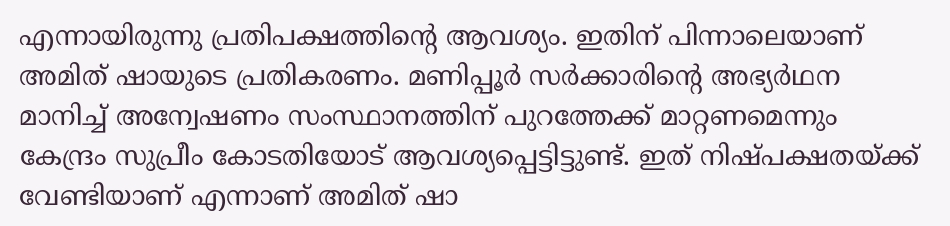എന്നായിരുന്നു പ്രതിപക്ഷത്തിന്റെ ആവശ്യം. ഇതിന് പിന്നാലെയാണ് അമിത് ഷായുടെ പ്രതികരണം. മണിപ്പൂര്‍ സര്‍ക്കാരിന്റെ അഭ്യര്‍ഥന മാനിച്ച് അന്വേഷണം സംസ്ഥാനത്തിന് പുറത്തേക്ക് മാറ്റണമെന്നും കേന്ദ്രം സുപ്രീം കോടതിയോട് ആവശ്യപ്പെട്ടിട്ടുണ്ട്. ഇത് നിഷ്പക്ഷതയ്ക്ക് വേണ്ടിയാണ് എന്നാണ് അമിത് ഷാ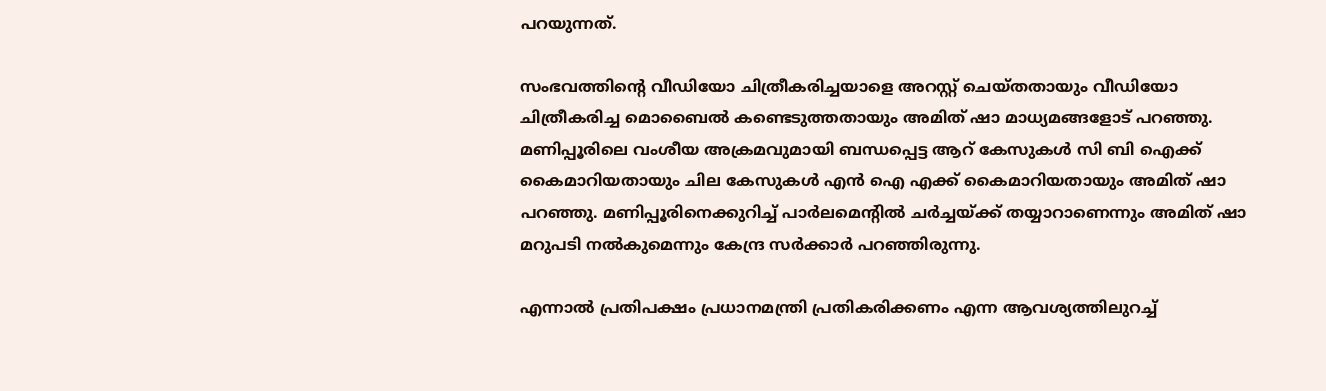പറയുന്നത്.

സംഭവത്തിന്റെ വീഡിയോ ചിത്രീകരിച്ചയാളെ അറസ്റ്റ് ചെയ്തതായും വീഡിയോ ചിത്രീകരിച്ച മൊബൈല്‍ കണ്ടെടുത്തതായും അമിത് ഷാ മാധ്യമങ്ങളോട് പറഞ്ഞു. മണിപ്പൂരിലെ വംശീയ അക്രമവുമായി ബന്ധപ്പെട്ട ആറ് കേസുകള്‍ സി ബി ഐക്ക് കൈമാറിയതായും ചില കേസുകള്‍ എന്‍ ഐ എക്ക് കൈമാറിയതായും അമിത് ഷാ പറഞ്ഞു. മണിപ്പൂരിനെക്കുറിച്ച് പാര്‍ലമെന്റില്‍ ചര്‍ച്ചയ്ക്ക് തയ്യാറാണെന്നും അമിത് ഷാ മറുപടി നല്‍കുമെന്നും കേന്ദ്ര സര്‍ക്കാര്‍ പറഞ്ഞിരുന്നു.

എന്നാല്‍ പ്രതിപക്ഷം പ്രധാനമന്ത്രി പ്രതികരിക്കണം എന്ന ആവശ്യത്തിലുറച്ച്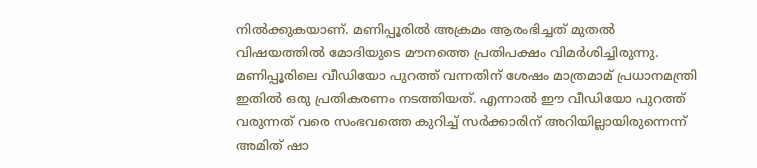നില്‍ക്കുകയാണ്. മണിപ്പൂരില്‍ അക്രമം ആരംഭിച്ചത് മുതല്‍ വിഷയത്തില്‍ മോദിയുടെ മൗനത്തെ പ്രതിപക്ഷം വിമര്‍ശിച്ചിരുന്നു. മണിപ്പൂരിലെ വീഡിയോ പുറത്ത് വന്നതിന് ശേഷം മാത്രമാമ് പ്രധാനമന്ത്രി ഇതില്‍ ഒരു പ്രതികരണം നടത്തിയത്. എന്നാല്‍ ഈ വീഡിയോ പുറത്ത് വരുന്നത് വരെ സംഭവത്തെ കുറിച്ച് സര്‍ക്കാരിന് അറിയില്ലായിരുന്നെന്ന് അമിത് ഷാ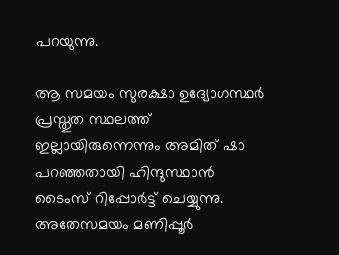പറയുന്നു.

ആ സമയം സുരക്ഷാ ഉദ്യോഗസ്ഥര്‍ പ്രസ്തുത സ്ഥലത്ത് ഇല്ലായിരുന്നെന്നും അമിത് ഷാ പറഞ്ഞതായി ഹിന്ദുസ്ഥാന്‍ ടൈംസ് റിപ്പോര്‍ട്ട് ചെയ്യുന്നു. അതേസമയം മണിപ്പൂര്‍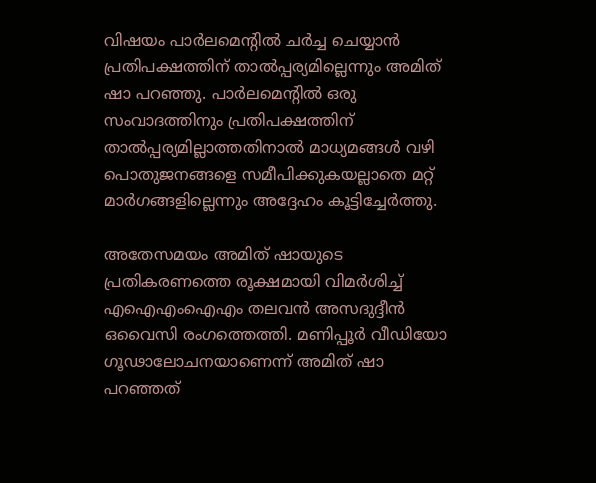വിഷയം പാര്‍ലമെന്റില്‍ ചര്‍ച്ച ചെയ്യാന്‍ പ്രതിപക്ഷത്തിന് താല്‍പ്പര്യമില്ലെന്നും അമിത് ഷാ പറഞ്ഞു. പാര്‍ലമെന്റില്‍ ഒരു സംവാദത്തിനും പ്രതിപക്ഷത്തിന് താല്‍പ്പര്യമില്ലാത്തതിനാല്‍ മാധ്യമങ്ങള്‍ വഴി പൊതുജനങ്ങളെ സമീപിക്കുകയല്ലാതെ മറ്റ് മാര്‍ഗങ്ങളില്ലെന്നും അദ്ദേഹം കൂട്ടിച്ചേര്‍ത്തു.

അതേസമയം അമിത് ഷായുടെ പ്രതികരണത്തെ രൂക്ഷമായി വിമര്‍ശിച്ച് എഐഎംഐഎം തലവന്‍ അസദുദ്ദീന്‍ ഒവൈസി രംഗത്തെത്തി. മണിപ്പൂര്‍ വീഡിയോ ഗൂഢാലോചനയാണെന്ന് അമിത് ഷാ പറഞ്ഞത്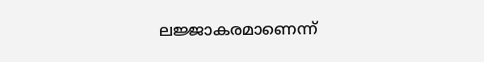ലജ്ജാകരമാണെന്ന്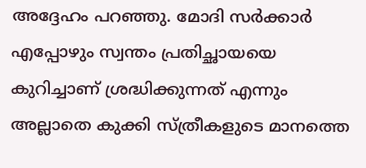അദ്ദേഹം പറഞ്ഞു. മോദി സര്‍ക്കാര്‍ എപ്പോഴും സ്വന്തം പ്രതിച്ഛായയെ കുറിച്ചാണ് ശ്രദ്ധിക്കുന്നത് എന്നും അല്ലാതെ കുക്കി സ്ത്രീകളുടെ മാനത്തെ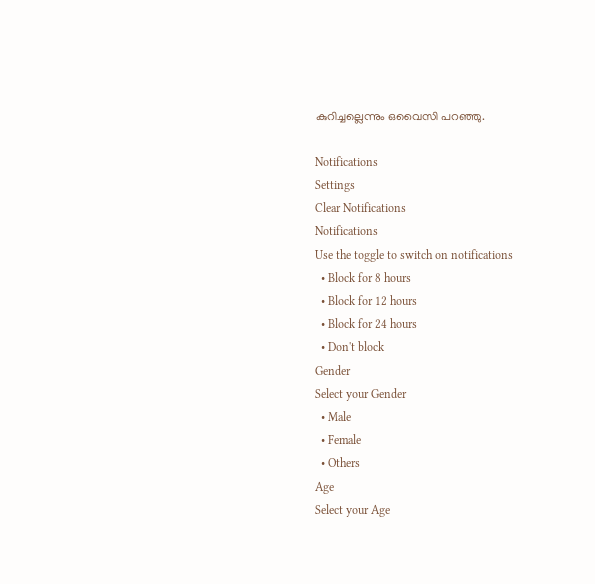കുറിച്ചല്ലെന്നും ഒവൈസി പറഞ്ഞു.

Notifications
Settings
Clear Notifications
Notifications
Use the toggle to switch on notifications
  • Block for 8 hours
  • Block for 12 hours
  • Block for 24 hours
  • Don't block
Gender
Select your Gender
  • Male
  • Female
  • Others
Age
Select your Age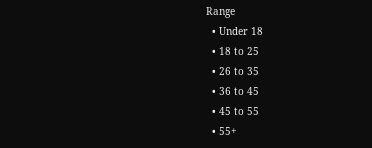Range
  • Under 18
  • 18 to 25
  • 26 to 35
  • 36 to 45
  • 45 to 55
  • 55+